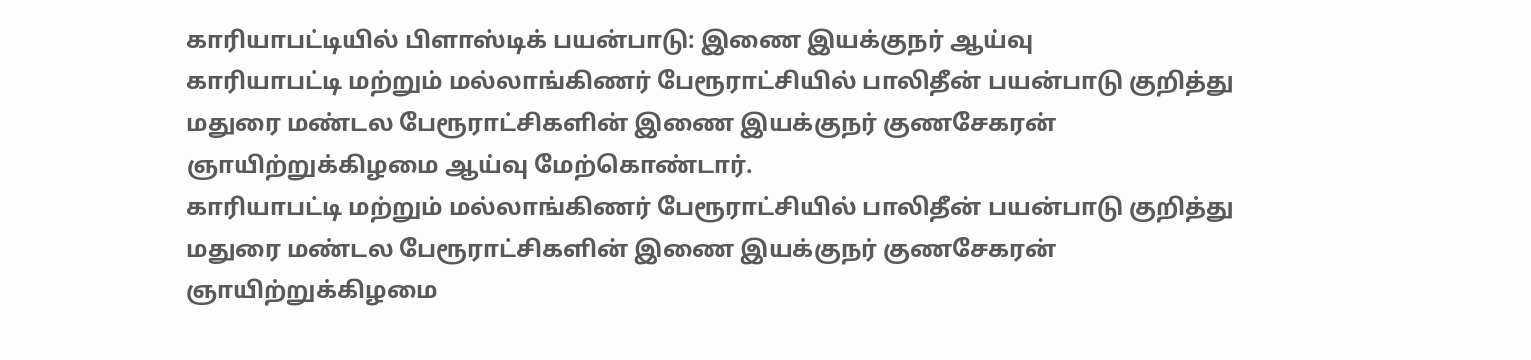காரியாபட்டியில் பிளாஸ்டிக் பயன்பாடு: இணை இயக்குநர் ஆய்வு
காரியாபட்டி மற்றும் மல்லாங்கிணர் பேரூராட்சியில் பாலிதீன் பயன்பாடு குறித்து மதுரை மண்டல பேரூராட்சிகளின் இணை இயக்குநர் குணசேகரன் ஞாயிற்றுக்கிழமை ஆய்வு மேற்கொண்டார்.
காரியாபட்டி மற்றும் மல்லாங்கிணர் பேரூராட்சியில் பாலிதீன் பயன்பாடு குறித்து மதுரை மண்டல பேரூராட்சிகளின் இணை இயக்குநர் குணசேகரன் ஞாயிற்றுக்கிழமை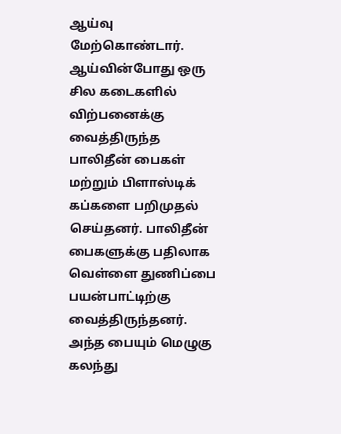ஆய்வு மேற்கொண்டார்.
ஆய்வின்போது ஒரு சில கடைகளில் விற்பனைக்கு வைத்திருந்த பாலிதீன் பைகள் மற்றும் பிளாஸ்டிக் கப்களை பறிமுதல் செய்தனர். பாலிதீன் பைகளுக்கு பதிலாக வெள்ளை துணிப்பை பயன்பாட்டிற்கு வைத்திருந்தனர். அந்த பையும் மெழுகு கலந்து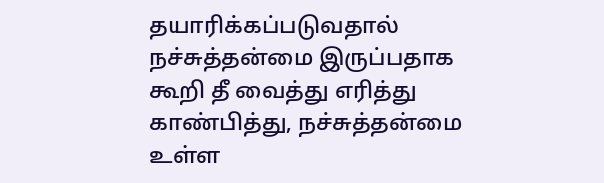தயாரிக்கப்படுவதால் நச்சுத்தன்மை இருப்பதாக கூறி தீ வைத்து எரித்து காண்பித்து, நச்சுத்தன்மை உள்ள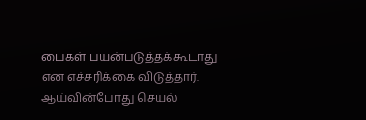பைகள் பயன்படுத்தக்கூடாது என எச்சரிக்கை விடுத்தார். ஆய்வின்போது செயல்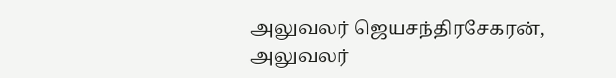அலுவலர் ஜெயசந்திரசேகரன், அலுவலர்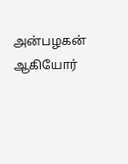அன்பழகன் ஆகியோர்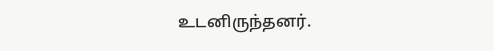உடனிருந்தனர்.